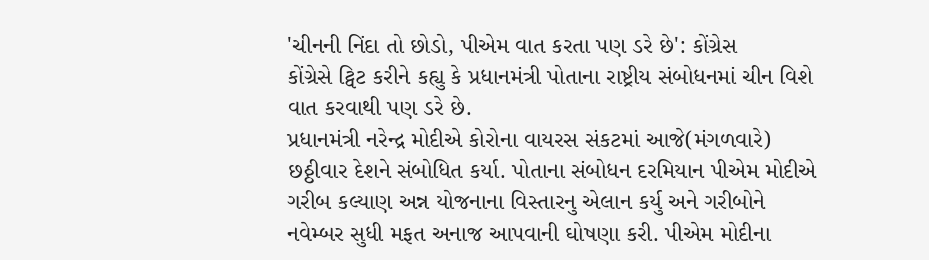'ચીનની નિંદા તો છોડો, પીએમ વાત કરતા પણ ડરે છે': કોંગ્રેસ
કોંગ્રેસે ટ્વિટ કરીને કહ્યુ કે પ્રધાનમંત્રી પોતાના રાષ્ટ્રીય સંબોધનમાં ચીન વિશે વાત કરવાથી પણ ડરે છે.
પ્રધાનમંત્રી નરેન્દ્ર મોદીએ કોરોના વાયરસ સંકટમાં આજે(મંગળવારે) છઠ્ઠીવાર દેશને સંબોધિત કર્યા. પોતાના સંબોધન દરમિયાન પીએમ મોદીએ ગરીબ કલ્યાણ અન્ન યોજનાના વિસ્તારનુ એલાન કર્યુ અને ગરીબોને નવેમ્બર સુધી મફત અનાજ આપવાની ઘોષણા કરી. પીએમ મોદીના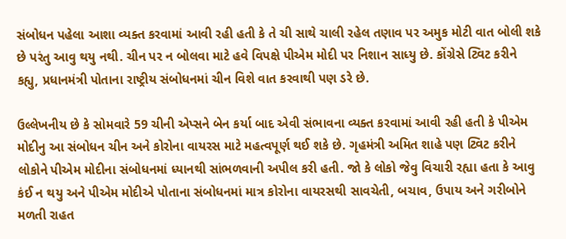સંબોધન પહેલા આશા વ્યક્ત કરવામાં આવી રહી હતી કે તે ચી સાથે ચાલી રહેલ તણાવ પર અમુક મોટી વાત બોલી શકે છે પરંતુ આવુ થયુ નથી. ચીન પર ન બોલવા માટે હવે વિપક્ષે પીએમ મોદી પર નિશાન સાધ્યુ છે. કોંગ્રેસે ટ્વિટ કરીને કહ્યુ, પ્રધાનમંત્રી પોતાના રાષ્ટ્રીય સંબોધનમાં ચીન વિશે વાત કરવાથી પણ ડરે છે.

ઉલ્લેખનીય છે કે સોમવારે 59 ચીની એપ્સને બેન કર્યા બાદ એવી સંભાવના વ્યક્ત કરવામાં આવી રહી હતી કે પીએમ મોદીનુ આ સંબોધન ચીન અને કોરોના વાયરસ માટે મહત્વપૂર્ણ થઈ શકે છે. ગૃહમંત્રી અમિત શાહે પણ ટ્વિટ કરીને લોકોને પીએમ મોદીના સંબોધનમાં ધ્યાનથી સાંભળવાની અપીલ કરી હતી. જો કે લોકો જેવુ વિચારી રહ્યા હતા કે આવુ કંઈ ન થયુ અને પીએમ મોદીએ પોતાના સંબોધનમાં માત્ર કોરોના વાયરસથી સાવચેતી, બચાવ, ઉપાય અને ગરીબોને મળતી રાહત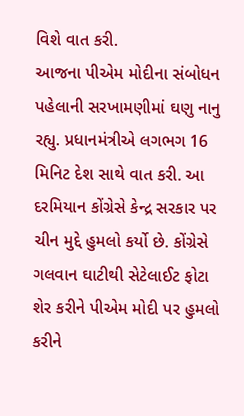વિશે વાત કરી.
આજના પીએમ મોદીના સંબોધન પહેલાની સરખામણીમાં ઘણુ નાનુ રહ્યુ. પ્રધાનમંત્રીએ લગભગ 16 મિનિટ દેશ સાથે વાત કરી. આ દરમિયાન કોંગ્રેસે કેન્દ્ર સરકાર પર ચીન મુદ્દે હુમલો કર્યો છે. કોંગ્રેસે ગલવાન ઘાટીથી સેટેલાઈટ ફોટા શેર કરીને પીએમ મોદી પર હુમલો કરીને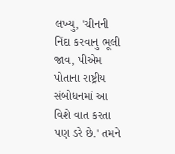લખ્યુ, 'ચીનની નિંદા કરવાનુ ભૂલી જાવ, પીએમ પોતાના રાષ્ટ્રીય સંબોધનમાં આ વિશે વાત કરતા પણ ડરે છે.' તમને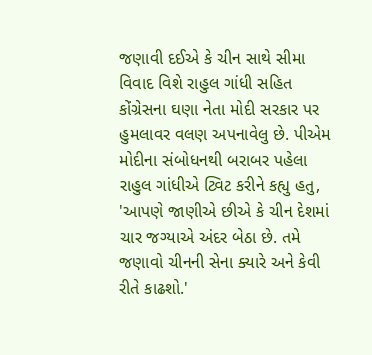જણાવી દઈએ કે ચીન સાથે સીમા વિવાદ વિશે રાહુલ ગાંધી સહિત કોંગ્રેસના ઘણા નેતા મોદી સરકાર પર હુમલાવર વલણ અપનાવેલુ છે. પીએમ મોદીના સંબોધનથી બરાબર પહેલા રાહુલ ગાંધીએ ટ્વિટ કરીને કહ્યુ હતુ, 'આપણે જાણીએ છીએ કે ચીન દેશમાં ચાર જગ્યાએ અંદર બેઠા છે. તમે જણાવો ચીનની સેના ક્યારે અને કેવી રીતે કાઢશો.'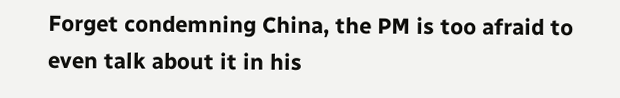Forget condemning China, the PM is too afraid to even talk about it in his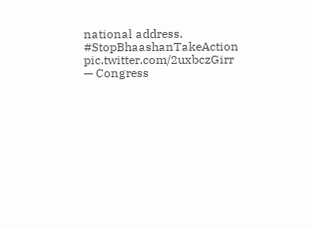national address. #StopBhaashanTakeAction pic.twitter.com/2uxbczGirr
— Congress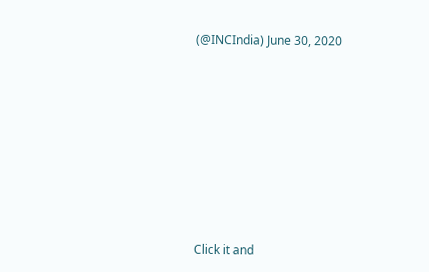(@INCIndia) June 30, 2020












Click it and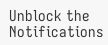Unblock the Notifications